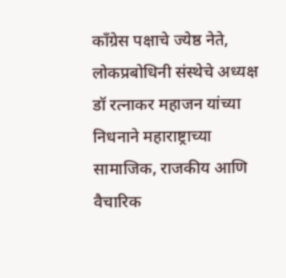काँग्रेस पक्षाचे ज्येष्ठ नेते, लोकप्रबोधिनी संस्थेचे अध्यक्ष डॉ रत्नाकर महाजन यांच्या निधनाने महाराष्ट्राच्या सामाजिक, राजकीय आणि वैचारिक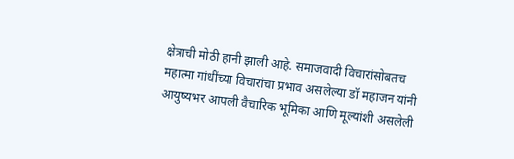क्षेत्राची मोठी हानी झाली आहे. समाजवादी विचारांसोबतच महात्मा गांधींच्या विचारांचा प्रभाव असलेल्या डॉ महाजन यांनी आयुष्यभर आपली वैचारिक भूमिका आणि मूल्यांशी असलेली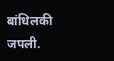बांधिलकी जपली.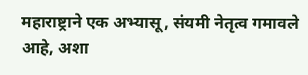महाराष्ट्राने एक अभ्यासू, संयमी नेतृत्व गमावले आहे, अशा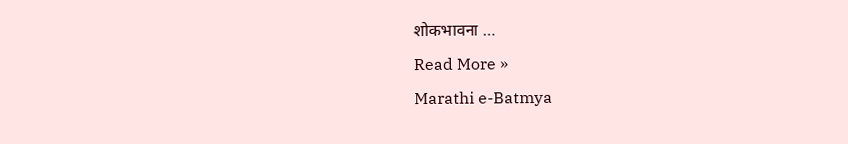शोकभावना …
Read More »
Marathi e-Batmya